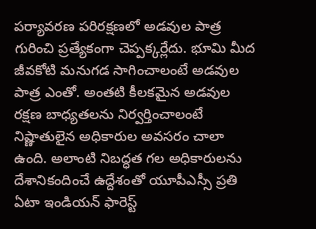పర్యావరణ పరిరక్షణలో అడవుల పాత్ర గురించి ప్రత్యేకంగా చెప్పక్కర్లేదు. భూమి మీద జీవకోటి మనుగడ సాగించాలంటే అడవుల పాత్ర ఎంతో. అంతటి కీలకమైన అడవుల రక్షణ బాధ్యతలను నిర్వర్తించాలంటే నిష్ణాతులైన అధికారుల అవసరం చాలా ఉంది. అలాంటి నిబద్ధత గల అధికారులను దేశానికందించే ఉద్దేశంతో యూపీఎస్సీ ప్రతి ఏటా ఇండియన్ ఫారెస్ట్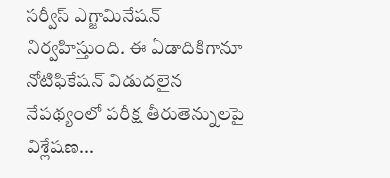సర్వీస్ ఎగ్జామినేషన్ నిర్వహిస్తుంది. ఈ ఏడాదికిగానూ నోటిఫికేషన్ విడుదలైన
నేపథ్యంలో పరీక్ష తీరుతెన్నులపై విశ్లేషణ...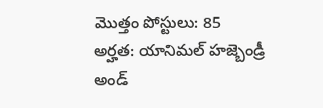మొత్తం పోస్టులు: 85
అర్హత: యానిమల్ హజ్బెండ్రీ అండ్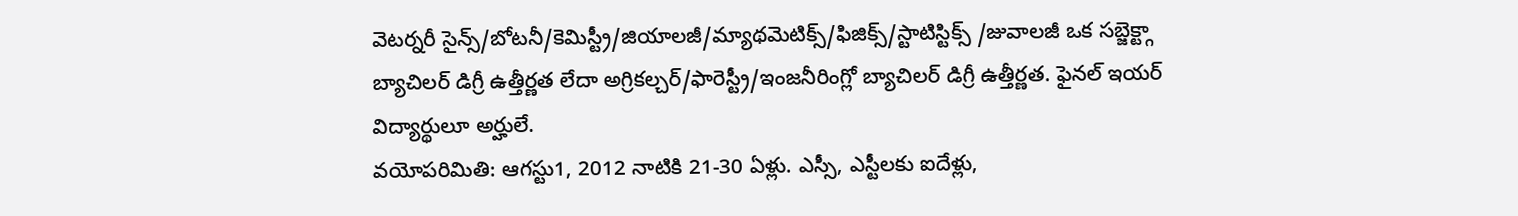వెటర్నరీ సైన్స్/బోటనీ/కెమిస్ట్రీ/జియాలజీ/మ్యాథమెటిక్స్/ఫిజిక్స్/స్టాటిస్టిక్స్ /జువాలజీ ఒక సబ్జెక్ట్గా బ్యాచిలర్ డిగ్రీ ఉత్తీర్ణత లేదా అగ్రికల్చర్/ఫారెస్ట్రీ/ఇంజనీరింగ్లో బ్యాచిలర్ డిగ్రీ ఉత్తీర్ణత. ఫైనల్ ఇయర్ విద్యార్థులూ అర్హులే.
వయోపరిమితి: ఆగస్టు1, 2012 నాటికి 21-30 ఏళ్లు. ఎస్సీ, ఎస్టీలకు ఐదేళ్లు,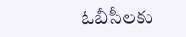ఓబీసీలకు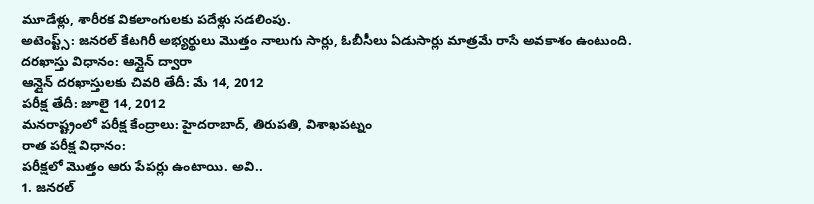మూడేళ్లు, శారీరక వికలాంగులకు పదేళ్లు సడలింపు.
అటెంప్ట్స్: జనరల్ కేటగిరీ అభ్యర్థులు మొత్తం నాలుగు సార్లు, ఓబీసీలు ఏడుసార్లు మాత్రమే రాసే అవకాశం ఉంటుంది.
దరఖాస్తు విధానం: ఆన్లైన్ ద్వారా
ఆన్లైన్ దరఖాస్తులకు చివరి తేదీ: మే 14, 2012
పరీక్ష తేదీ: జూలై 14, 2012
మనరాష్ట్రంలో పరీక్ష కేంద్రాలు: హైదరాబాద్, తిరుపతి, విశాఖపట్నం
రాత పరీక్ష విధానం:
పరీక్షలో మొత్తం ఆరు పేపర్లు ఉంటాయి. అవి..
1. జనరల్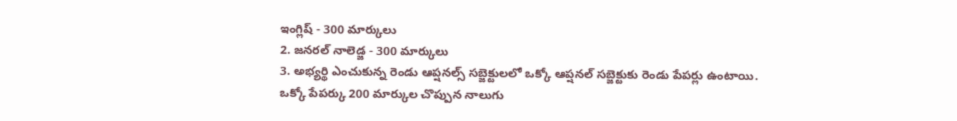ఇంగ్లిష్ - 300 మార్కులు
2. జనరల్ నాలెడ్జ - 300 మార్కులు
3. అభ్యర్థి ఎంచుకున్న రెండు ఆప్షనల్స్ సబ్జెక్టులలో ఒక్కో ఆప్షనల్ సబ్జెక్టుకు రెండు పేపర్లు ఉంటాయి.
ఒక్కో పేపర్కు 200 మార్కుల చొప్పున నాలుగు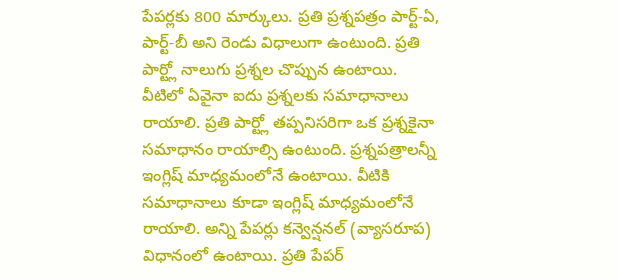పేపర్లకు 800 మార్కులు. ప్రతి ప్రశ్నపత్రం పార్ట్-ఏ, పార్ట్-బీ అని రెండు విధాలుగా ఉంటుంది. ప్రతి పార్ట్లో నాలుగు ప్రశ్నల చొప్పున ఉంటాయి. వీటిలో ఏవైనా ఐదు ప్రశ్నలకు సమాధానాలు రాయాలి. ప్రతి పార్ట్లో తప్పనిసరిగా ఒక ప్రశ్నకైనా సమాధానం రాయాల్సి ఉంటుంది. ప్రశ్నపత్రాలన్నీ ఇంగ్లిష్ మాధ్యమంలోనే ఉంటాయి. వీటికి సమాధానాలు కూడా ఇంగ్లిష్ మాధ్యమంలోనే రాయాలి. అన్ని పేపర్లు కన్వెన్షనల్ (వ్యాసరూప) విధానంలో ఉంటాయి. ప్రతి పేపర్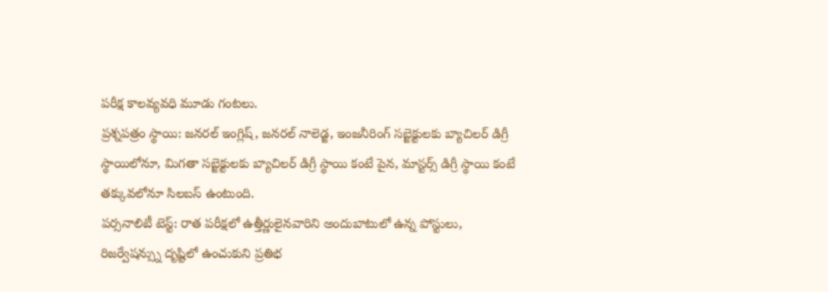పరీక్ష కాలవ్యవధి మూడు గంటలు.
ప్రశ్నపత్రం స్థాయి: జనరల్ ఇంగ్లిష్, జనరల్ నాలెడ్జ, ఇంజనీరింగ్ సబ్జెక్టులకు బ్యాచిలర్ డిగ్రీ స్థాయిలోనూ, మిగతా సబ్జెక్టులకు బ్యాచిలర్ డిగ్రీ స్థాయి కంటే పైన, మాస్టర్స్ డిగ్రీ స్థాయి కంటే తక్కువలోనూ సిలబస్ ఉంటుంది.
పర్సనాలిటీ టెస్ట్: రాత పరీక్షలో ఉత్తీర్ణులైనవారిని అందుబాటులో ఉన్న పోస్టులు, రిజర్వేషన్స్ను దృష్టిలో ఉంచుకుని ప్రతిభ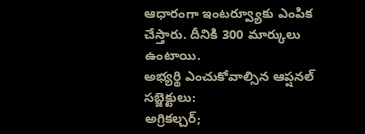ఆధారంగా ఇంటర్వ్యూకు ఎంపిక చేస్తారు. దీనికి 300 మార్కులు ఉంటాయి.
అభ్యర్థి ఎంచుకోవాల్సిన ఆప్షనల్ సబ్జెక్టులు:
అగ్రికల్చర్;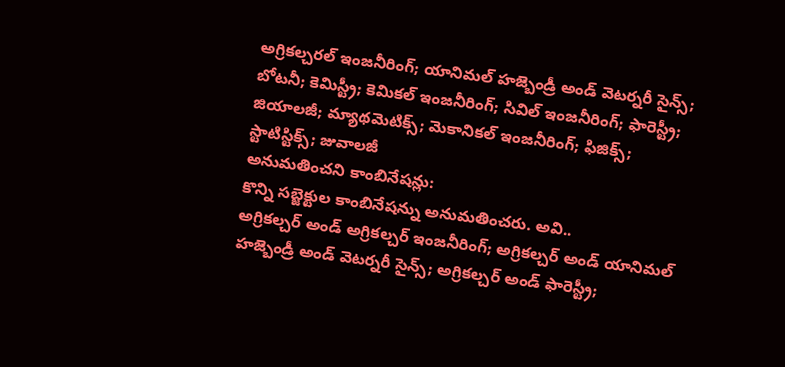అగ్రికల్చరల్ ఇంజనీరింగ్; యానిమల్ హజ్బెండ్రీ అండ్ వెటర్నరీ సైన్స్; బోటనీ; కెమిస్ట్రీ; కెమికల్ ఇంజనీరింగ్; సివిల్ ఇంజనీరింగ్; ఫారెస్ట్రీ; జియాలజీ; మ్యాథమెటిక్స్; మెకానికల్ ఇంజనీరింగ్; ఫిజిక్స్; స్టాటిస్టిక్స్; జువాలజీ
అనుమతించని కాంబినేషన్లు:
కొన్ని సబ్జెక్టుల కాంబినేషన్ను అనుమతించరు. అవి..
అగ్రికల్చర్ అండ్ అగ్రికల్చర్ ఇంజనీరింగ్; అగ్రికల్చర్ అండ్ యానిమల్ హజ్బెండ్రీ అండ్ వెటర్నరీ సైన్స్; అగ్రికల్చర్ అండ్ ఫారెస్ట్రీ;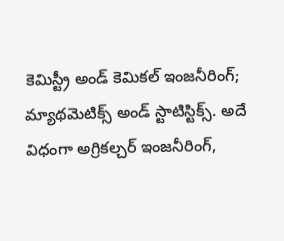కెమిస్ట్రీ అండ్ కెమికల్ ఇంజనీరింగ్; మ్యాథమెటిక్స్ అండ్ స్టాటిస్టిక్స్. అదే విధంగా అగ్రికల్చర్ ఇంజనీరింగ్,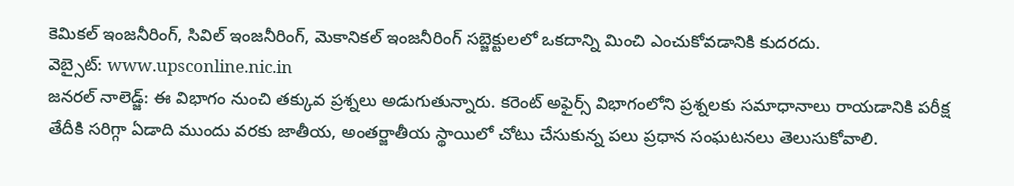కెమికల్ ఇంజనీరింగ్, సివిల్ ఇంజనీరింగ్, మెకానికల్ ఇంజనీరింగ్ సబ్జెక్టులలో ఒకదాన్ని మించి ఎంచుకోవడానికి కుదరదు.
వెబ్సైట్: www.upsconline.nic.in
జనరల్ నాలెడ్జ్: ఈ విభాగం నుంచి తక్కువ ప్రశ్నలు అడుగుతున్నారు. కరెంట్ అఫైర్స్ విభాగంలోని ప్రశ్నలకు సమాధానాలు రాయడానికి పరీక్ష తేదీకి సరిగ్గా ఏడాది ముందు వరకు జాతీయ, అంతర్జాతీయ స్థాయిలో చోటు చేసుకున్న పలు ప్రధాన సంఘటనలు తెలుసుకోవాలి.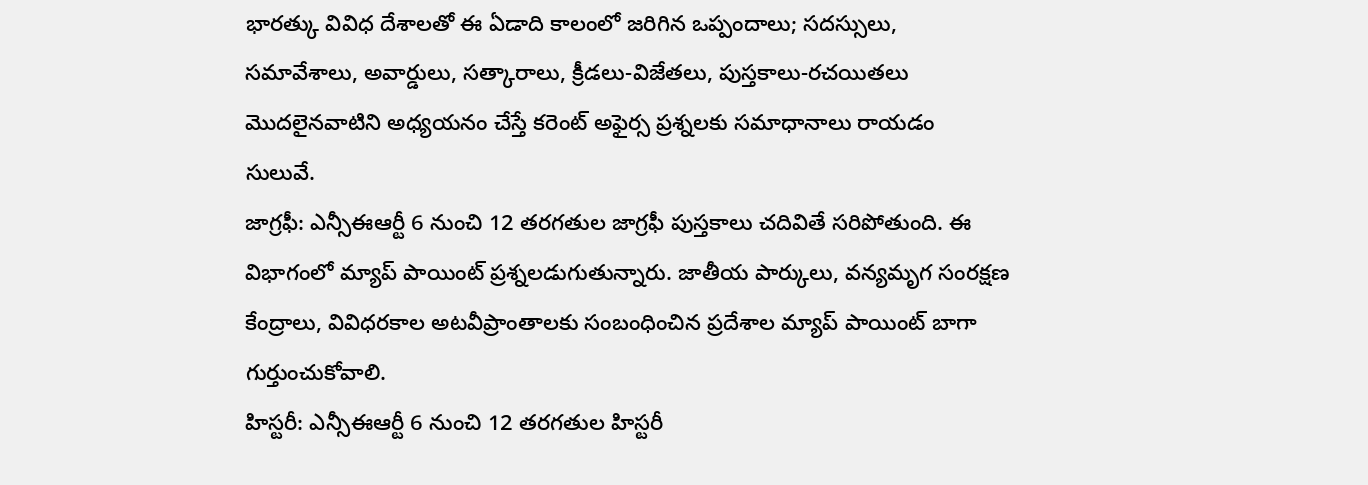భారత్కు వివిధ దేశాలతో ఈ ఏడాది కాలంలో జరిగిన ఒప్పందాలు; సదస్సులు, సమావేశాలు, అవార్డులు, సత్కారాలు, క్రీడలు-విజేతలు, పుస్తకాలు-రచయితలు మొదలైనవాటిని అధ్యయనం చేస్తే కరెంట్ అఫైర్స ప్రశ్నలకు సమాధానాలు రాయడం సులువే.
జాగ్రఫీ: ఎన్సీఈఆర్టీ 6 నుంచి 12 తరగతుల జాగ్రఫీ పుస్తకాలు చదివితే సరిపోతుంది. ఈ విభాగంలో మ్యాప్ పాయింట్ ప్రశ్నలడుగుతున్నారు. జాతీయ పార్కులు, వన్యమృగ సంరక్షణ కేంద్రాలు, వివిధరకాల అటవీప్రాంతాలకు సంబంధించిన ప్రదేశాల మ్యాప్ పాయింట్ బాగా గుర్తుంచుకోవాలి.
హిస్టరీ: ఎన్సీఈఆర్టీ 6 నుంచి 12 తరగతుల హిస్టరీ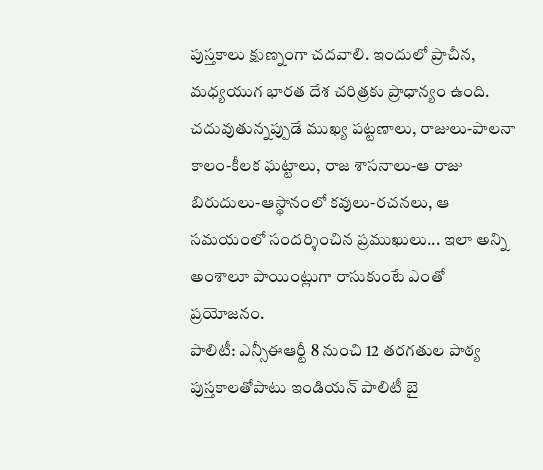పుస్తకాలు క్షుణ్నంగా చదవాలి. ఇందులో ప్రాచీన, మధ్యయుగ భారత దేశ చరిత్రకు ప్రాధాన్యం ఉంది. చదువుతున్నప్పుడే ముఖ్య పట్టణాలు, రాజులు-పాలనా కాలం-కీలక ఘట్టాలు, రాజ శాసనాలు-ఆ రాజు బిరుదులు-ఆస్థానంలో కవులు-రచనలు, ఆ సమయంలో సందర్శించిన ప్రముఖులు... ఇలా అన్ని అంశాలూ పాయింట్లుగా రాసుకుంటే ఎంతో ప్రయోజనం.
పాలిటీ: ఎన్సీఈఆర్టీ 8 నుంచి 12 తరగతుల పాఠ్య పుస్తకాలతోపాటు ఇండియన్ పాలిటీ బై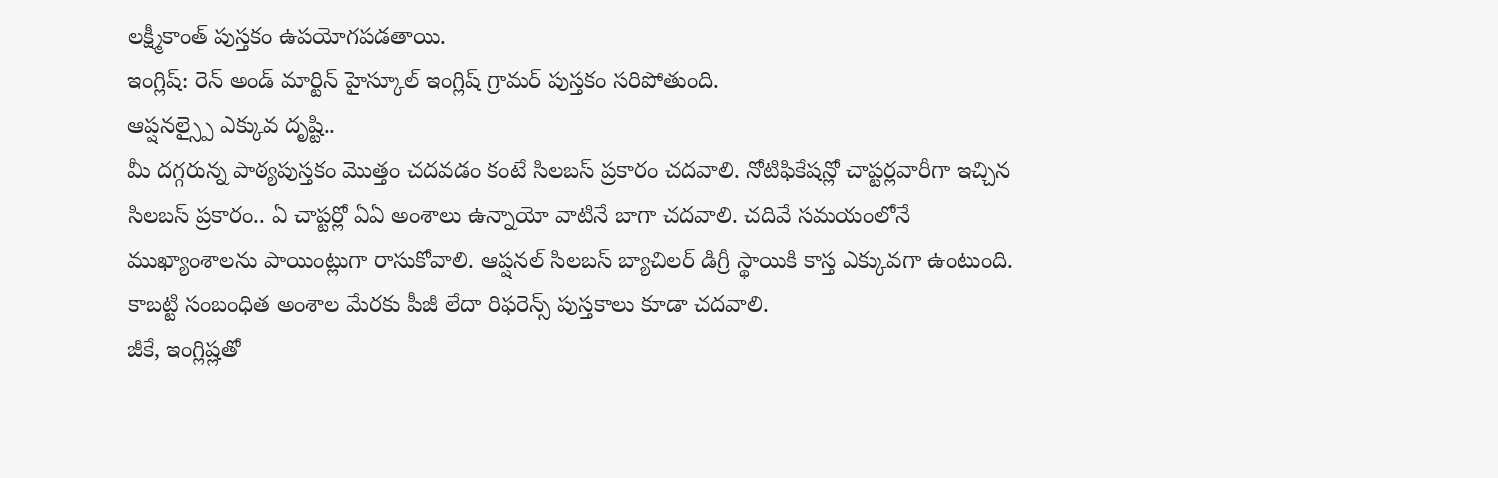లక్ష్మీకాంత్ పుస్తకం ఉపయోగపడతాయి.
ఇంగ్లిష్: రెన్ అండ్ మార్టిన్ హైస్కూల్ ఇంగ్లిష్ గ్రామర్ పుస్తకం సరిపోతుంది.
ఆప్షనల్స్పై ఎక్కువ దృష్టి..
మీ దగ్గరున్న పాఠ్యపుస్తకం మొత్తం చదవడం కంటే సిలబస్ ప్రకారం చదవాలి. నోటిఫికేషన్లో చాప్టర్లవారీగా ఇచ్చిన సిలబస్ ప్రకారం.. ఏ చాప్టర్లో ఏఏ అంశాలు ఉన్నాయో వాటినే బాగా చదవాలి. చదివే సమయంలోనే ముఖ్యాంశాలను పాయింట్లుగా రాసుకోవాలి. ఆప్షనల్ సిలబస్ బ్యాచిలర్ డిగ్రీ స్థాయికి కాస్త ఎక్కువగా ఉంటుంది. కాబట్టి సంబంధిత అంశాల మేరకు పీజీ లేదా రిఫరెన్స్ పుస్తకాలు కూడా చదవాలి.
జీకే, ఇంగ్లిష్లతో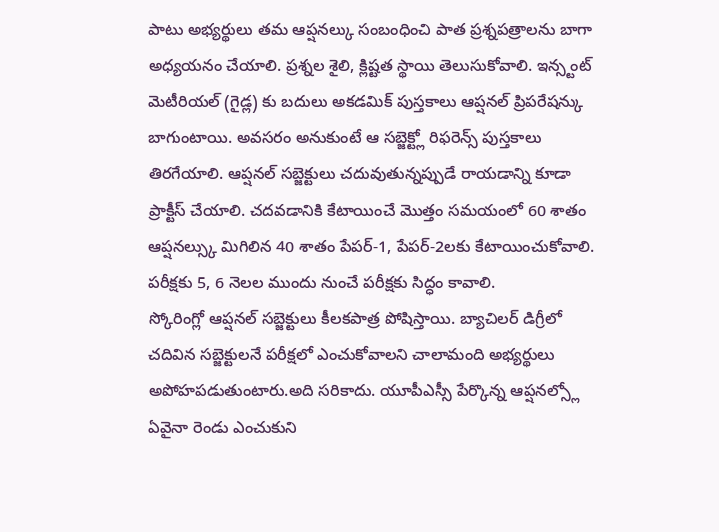పాటు అభ్యర్థులు తమ ఆప్షనల్కు సంబంధించి పాత ప్రశ్నపత్రాలను బాగా అధ్యయనం చేయాలి. ప్రశ్నల శైలి, క్లిష్టత స్థాయి తెలుసుకోవాలి. ఇన్స్టంట్ మెటీరియల్ (గైడ్ల) కు బదులు అకడమిక్ పుస్తకాలు ఆప్షనల్ ప్రిపరేషన్కు బాగుంటాయి. అవసరం అనుకుంటే ఆ సబ్జెక్ట్లో రిఫరెన్స్ పుస్తకాలు తిరగేయాలి. ఆప్షనల్ సబ్జెక్టులు చదువుతున్నప్పుడే రాయడాన్ని కూడా ప్రాక్టీస్ చేయాలి. చదవడానికి కేటాయించే మొత్తం సమయంలో 60 శాతం ఆప్షనల్స్కు మిగిలిన 40 శాతం పేపర్-1, పేపర్-2లకు కేటాయించుకోవాలి. పరీక్షకు 5, 6 నెలల ముందు నుంచే పరీక్షకు సిద్ధం కావాలి.
స్కోరింగ్లో ఆప్షనల్ సబ్జెక్టులు కీలకపాత్ర పోషిస్తాయి. బ్యాచిలర్ డిగ్రీలో చదివిన సబ్జెక్టులనే పరీక్షలో ఎంచుకోవాలని చాలామంది అభ్యర్థులు అపోహపడుతుంటారు.అది సరికాదు. యూపీఎస్సీ పేర్కొన్న ఆప్షనల్స్లో ఏవైనా రెండు ఎంచుకుని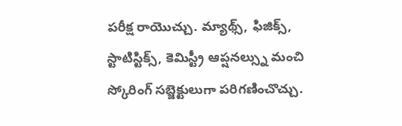పరీక్ష రాయొచ్చు. మ్యాథ్స్, ఫిజిక్స్, స్టాటిస్టిక్స్, కెమిస్ట్రీ ఆప్షనల్స్ను మంచి స్కోరింగ్ సబ్జెక్టులుగా పరిగణించొచ్చు.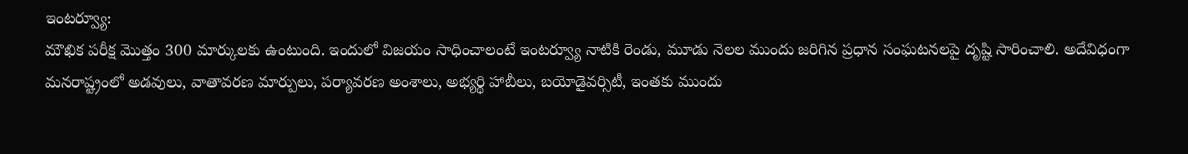ఇంటర్వ్యూ:
మౌఖిక పరీక్ష మొత్తం 300 మార్కులకు ఉంటుంది. ఇందులో విజయం సాధించాలంటే ఇంటర్వ్యూ నాటికి రెండు, మూడు నెలల ముందు జరిగిన ప్రధాన సంఘటనలపై దృష్టి సారించాలి. అదేవిధంగా మనరాష్ట్రంలో అడవులు, వాతావరణ మార్పులు, పర్యావరణ అంశాలు, అభ్యర్థి హాబీలు, బయోడైవర్సిటీ, ఇంతకు ముందు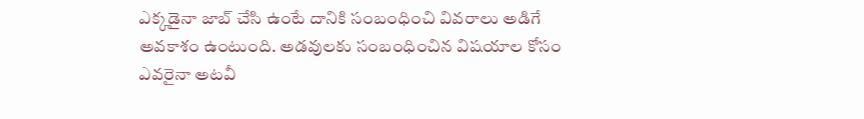ఎక్కడైనా జాబ్ చేసి ఉంటే దానికి సంబంధించి వివరాలు అడిగే అవకాశం ఉంటుంది. అడవులకు సంబంధించిన విషయాల కోసం ఎవరైనా అటవీ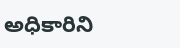అధికారిని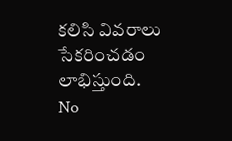కలిసి వివరాలు సేకరించడం లాభిస్తుంది.
No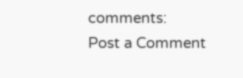comments:
Post a Comment